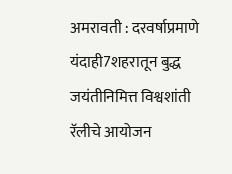अमरावती : दरवर्षाप्रमाणे यंदाही7शहरातून बुद्ध जयंतीनिमित्त विश्वशांती रॅलीचे आयोजन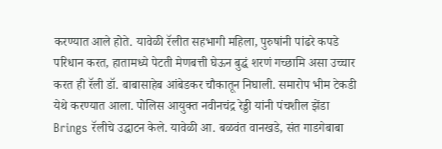करण्यात आले होते. यावेळी रॅलीत सहभागी महिला, पुरुषांनी पांढरे कपडे परिधान करत, हातामध्ये पेटती मेणबत्ती घेऊन बुद्धं शरणं गच्छामि असा उच्चार करत ही रॅली डॉ. बाबासाहेब आंबेडकर चौकातून निघाली. समारोप भीम टेकडी येथे करण्यात आला. पोलिस आयुक्त नवीनचंद्र रेड्डी यांनी पंचशील झेंडा Brings रॅलीचे उद्घाटन केले. यावेळी आ. बळवंत वानखडे, संत गाडगेबाबा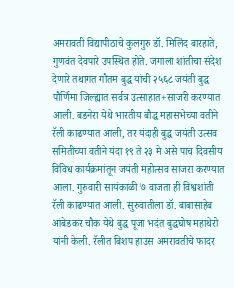अमरावती विद्यापीठाचे कुलगुरु डॉ. मिलिंद बारहाते, गुणवंत देवपारे उपस्थित होते. जगाला शांतीचा संदेश देणारे तथागत गौतम बुद्ध यांची २५६८ जयंती बुद्ध पौर्णिमा जिल्ह्यात सर्वत्र उत्साहात+साजरी करण्यात आली. बडनेरा येथे भारतीय बौद्ध महासभेच्या वतीने रॅली काढण्यात आली, तर यंदाही बुद्ध जयंती उत्सव समितीच्या वतीने यंदा १९ ते २३ मे असे पाच दिवसीय विविध कार्यक्रमांतून जयंती महोत्सव साजरा करण्यात आला. गुरुवारी सायंकाळी ७ वाजता ही विश्वशांती रॅली काढण्यात आली. सुरुवातीला डॉ. बाबासाहेब आंबेडकर चौक येथे बुद्ध पूजा भदंत बुद्धघोष महाथेरो यांनी केली. रॅलीत बिशप हाउस अमरावतीचे फादर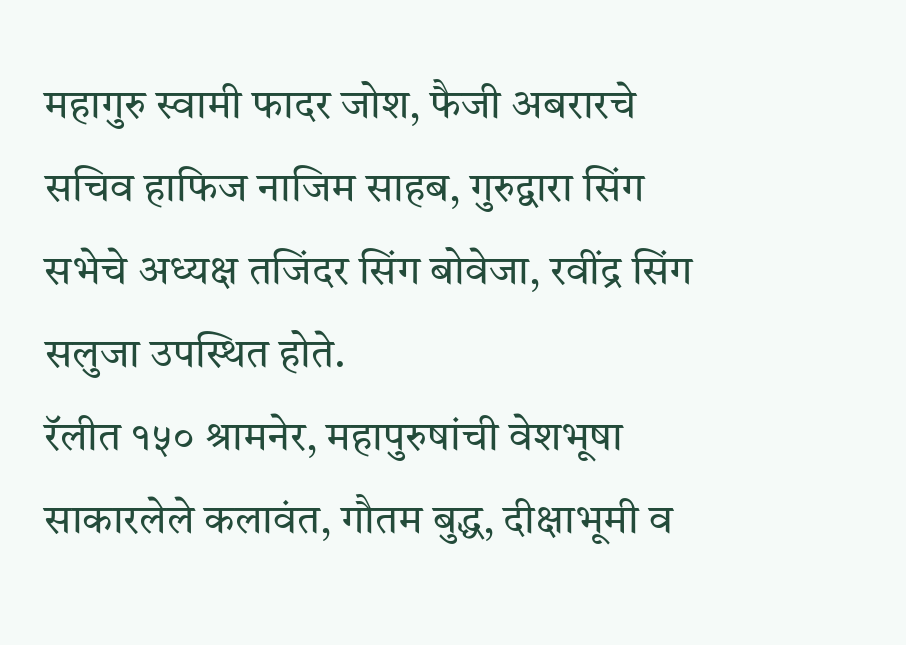महागुरु स्वामी फादर जोश, फैजी अबरारचे सचिव हाफिज नाजिम साहब, गुरुद्वारा सिंग सभेचे अध्यक्ष तजिंदर सिंग बोवेजा, रवींद्र सिंग सलुजा उपस्थित होते.
रॅलीत १५० श्रामनेर, महापुरुषांची वेशभूषा साकारलेले कलावंत, गौतम बुद्ध, दीक्षाभूमी व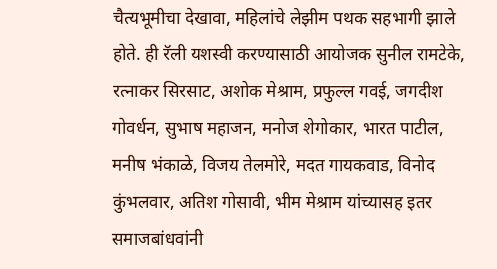चैत्यभूमीचा देखावा, महिलांचे लेझीम पथक सहभागी झाले होते. ही रॅली यशस्वी करण्यासाठी आयोजक सुनील रामटेके, रत्नाकर सिरसाट, अशोक मेश्राम, प्रफुल्ल गवई, जगदीश गोवर्धन, सुभाष महाजन, मनोज शेगोकार, भारत पाटील, मनीष भंकाळे, विजय तेलमोरे, मदत गायकवाड, विनोद कुंभलवार, अतिश गोसावी, भीम मेश्राम यांच्यासह इतर समाजबांधवांनी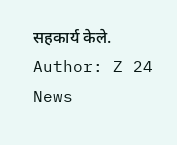सहकार्य केले.
Author: Z 24 News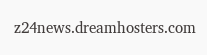z24news.dreamhosters.com